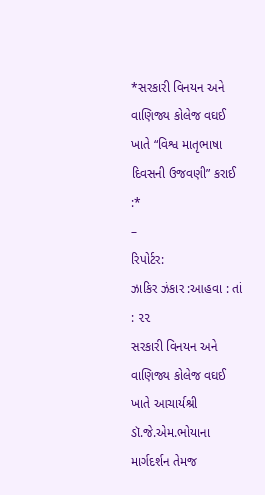*સરકારી વિનયન અને વાણિજ્ય કોલેજ વઘઈ ખાતે “વિશ્વ માતૃભાષા દિવસની ઉજવણી” કરાઈ :*
–
રિપોર્ટર:
ઝાકિર ઝંકાર :આહવા : તાં : ૨૨
સરકારી વિનયન અને વાણિજ્ય કોલેજ વઘઈ ખાતે આચાર્યશ્રી ડૉ.જે.એમ.ભોયાના માર્ગદર્શન તેમજ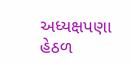અધ્યક્ષપણા હેઠળ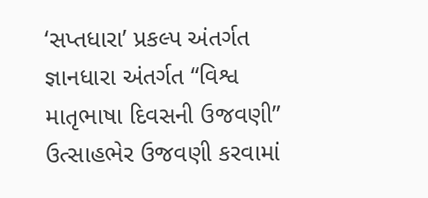‘સપ્તધારા’ પ્રકલ્પ અંતર્ગત જ્ઞાનધારા અંતર્ગત “વિશ્વ માતૃભાષા દિવસની ઉજવણી” ઉત્સાહભેર ઉજવણી કરવામાં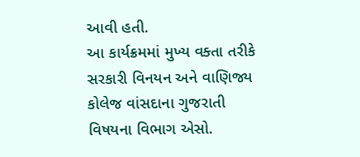આવી હતી.
આ કાર્યક્રમમાં મુખ્ય વક્તા તરીકે સરકારી વિનયન અને વાણિજ્ય કોલેજ વાંસદાના ગુજરાતી વિષયના વિભાગ એસો.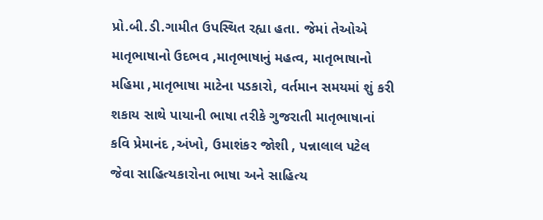પ્રો.બી.ડી.ગામીત ઉપસ્થિત રહ્યા હતા. જેમાં તેઓએ માતૃભાષાનો ઉદભવ ,માતૃભાષાનું મહત્વ, માતૃભાષાનો મહિમા ,માતૃભાષા માટેના પડકારો, વર્તમાન સમયમાં શું કરી શકાય સાથે પાયાની ભાષા તરીકે ગુજરાતી માતૃભાષાનાં કવિ પ્રેમાનંદ ,અંખો, ઉમાશંકર જોશી , પન્નાલાલ પટેલ જેવા સાહિત્યકારોના ભાષા અને સાહિત્ય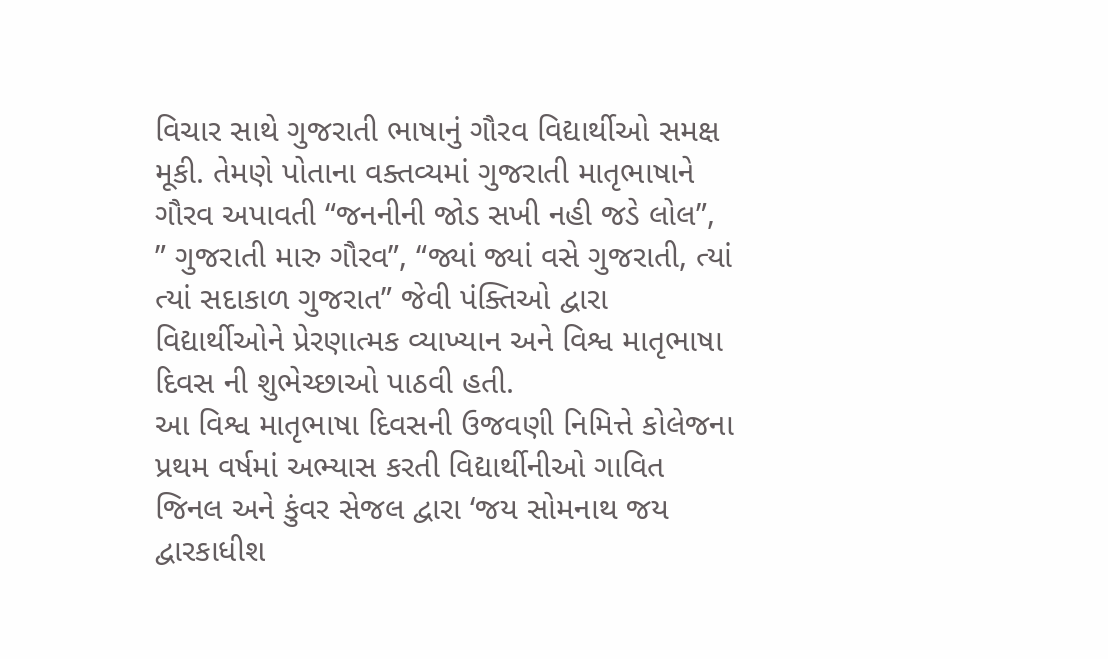વિચાર સાથે ગુજરાતી ભાષાનું ગૌરવ વિદ્યાર્થીઓ સમક્ષ મૂકી. તેમણે પોતાના વક્તવ્યમાં ગુજરાતી માતૃભાષાને ગૌરવ અપાવતી “જનનીની જોડ સખી નહી જડે લોલ”, ” ગુજરાતી મારુ ગૌરવ”, “જ્યાં જ્યાં વસે ગુજરાતી, ત્યાં ત્યાં સદાકાળ ગુજરાત” જેવી પંક્તિઓ દ્વારા વિદ્યાર્થીઓને પ્રેરણાત્મક વ્યાખ્યાન અને વિશ્વ માતૃભાષા દિવસ ની શુભેચ્છાઓ પાઠવી હતી.
આ વિશ્વ માતૃભાષા દિવસની ઉજવણી નિમિત્તે કોલેજના પ્રથમ વર્ષમાં અભ્યાસ કરતી વિદ્યાર્થીનીઓ ગાવિત જિનલ અને કુંવર સેજલ દ્વારા ‘જય સોમનાથ જય દ્વારકાધીશ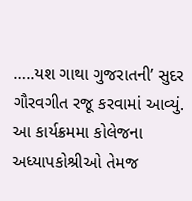…..યશ ગાથા ગુજરાતની’ સુદર ગૌરવગીત રજૂ કરવામાં આવ્યું.
આ કાર્યક્રમમા કોલેજના અધ્યાપકોશ્રીઓ તેમજ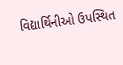વિદ્યાર્થિનીઓ ઉપસ્થિત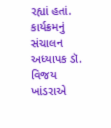રહ્યાં હતાં. કાર્યક્રમનું સંચાલન અધ્યાપક ડૉ. વિજય ખાંડરાએ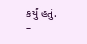કર્યું હતું.
–